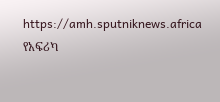https://amh.sputniknews.africa
የአፍሪካ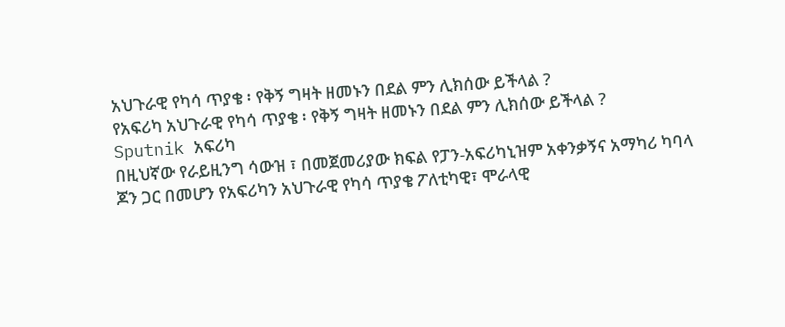አህጉራዊ የካሳ ጥያቄ ፡ የቅኝ ግዛት ዘመኑን በደል ምን ሊክሰው ይችላል ?
የአፍሪካ አህጉራዊ የካሳ ጥያቄ ፡ የቅኝ ግዛት ዘመኑን በደል ምን ሊክሰው ይችላል ?
Sputnik አፍሪካ
በዚህኛው የራይዚንግ ሳውዝ ፣ በመጀመሪያው ክፍል የፓን-አፍሪካኒዝም አቀንቃኝና አማካሪ ካባላ ጆን ጋር በመሆን የአፍሪካን አህጉራዊ የካሳ ጥያቄ ፖለቲካዊ፣ ሞራላዊ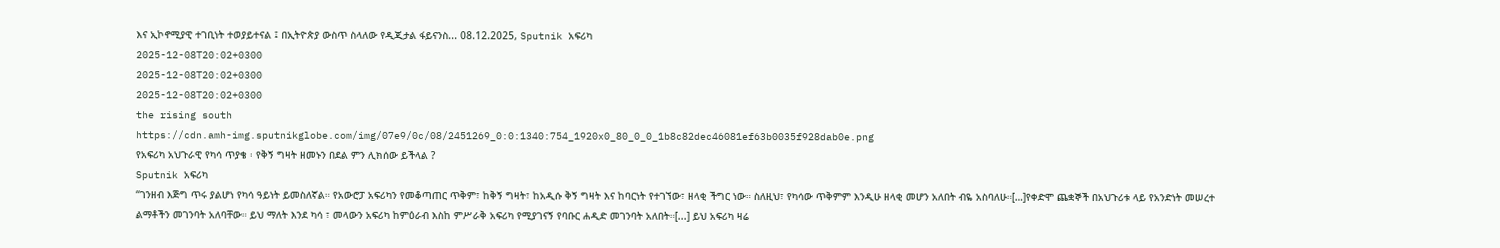እና ኢኮኖሚያዊ ተገቢነት ተወያይተናል ፤ በኢትዮጵያ ውስጥ ስላለው የዲጂታል ፋይናንስ... 08.12.2025, Sputnik አፍሪካ
2025-12-08T20:02+0300
2025-12-08T20:02+0300
2025-12-08T20:02+0300
the rising south
https://cdn.amh-img.sputnikglobe.com/img/07e9/0c/08/2451269_0:0:1340:754_1920x0_80_0_0_1b8c82dec46081ef63b0035f928dab0e.png
የአፍሪካ አህጉራዊ የካሳ ጥያቄ ፡ የቅኝ ግዛት ዘመኑን በደል ምን ሊክሰው ይችላል ?
Sputnik አፍሪካ
“ገንዘብ እጅግ ጥሩ ያልሆነ የካሳ ዓይነት ይመስለኛል። የአውሮፓ አፍሪካን የመቆጣጠር ጥቅም፣ ከቅኝ ግዛት፣ ከአዲሱ ቅኝ ግዛት እና ከባርነት የተገኘው፣ ዘላቂ ችግር ነው። ስለዚህ፣ የካሳው ጥቅምም እንዲሁ ዘላቂ መሆን አለበት ብዬ አስባለሁ።[…]የቀድሞ ጨቋኞች በአህጉሪቱ ላይ የአንድነት መሠረተ ልማቶችን መገንባት አለባቸው። ይህ ማለት እንደ ካሳ ፣ መላውን አፍሪካ ከምዕራብ እስከ ምሥራቅ አፍሪካ የሚያገናኝ የባቡር ሐዲድ መገንባት አለበት።[...] ይህ አፍሪካ ዛሬ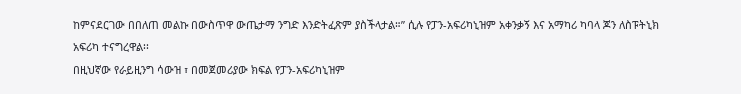ከምናደርገው በበለጠ መልኩ በውስጥዋ ውጤታማ ንግድ እንድትፈጽም ያስችላታል።” ሲሉ የፓን-አፍሪካኒዝም አቀንቃኝ እና አማካሪ ካባላ ጆን ለስፑትኒክ አፍሪካ ተናግረዋል፡፡
በዚህኛው የራይዚንግ ሳውዝ ፣ በመጀመሪያው ክፍል የፓን-አፍሪካኒዝም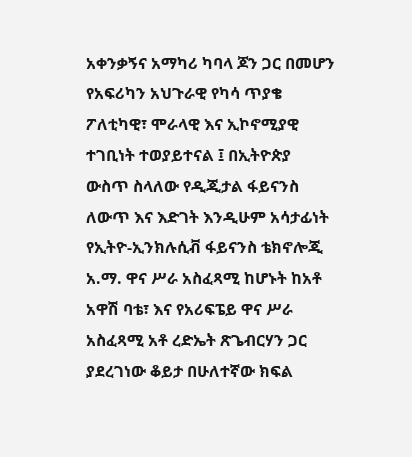አቀንቃኝና አማካሪ ካባላ ጆን ጋር በመሆን የአፍሪካን አህጉራዊ የካሳ ጥያቄ ፖለቲካዊ፣ ሞራላዊ እና ኢኮኖሚያዊ ተገቢነት ተወያይተናል ፤ በኢትዮጵያ ውስጥ ስላለው የዲጂታል ፋይናንስ ለውጥ እና እድገት እንዲሁም አሳታፊነት የኢትዮ-ኢንክሉሲቭ ፋይናንስ ቴክኖሎጂ አ.ማ. ዋና ሥራ አስፈጻሚ ከሆኑት ከአቶ አዋሽ ባቴ፣ እና የአሪፍፔይ ዋና ሥራ አስፈጻሚ አቶ ረድኤት ጽጌብርሃን ጋር ያደረገነው ቆይታ በሁለተኛው ክፍል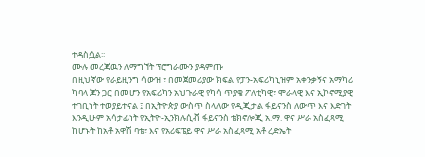ተዳስሷል፡፡
ሙሉ መረጃዉን ለማግኘት ፕሮግራሙን ያዳምጡ
በዚህኛው የራይዚንግ ሳውዝ ፣ በመጀመሪያው ክፍል የፓን-አፍሪካኒዝም አቀንቃኝና አማካሪ ካባላ ጆን ጋር በመሆን የአፍሪካን አህጉራዊ የካሳ ጥያቄ ፖለቲካዊ፣ ሞራላዊ እና ኢኮኖሚያዊ ተገቢነት ተወያይተናል ፤ በኢትዮጵያ ውስጥ ስላለው የዲጂታል ፋይናንስ ለውጥ እና እድገት እንዲሁም አሳታፊነት የኢትዮ-ኢንክሉሲቭ ፋይናንስ ቴክኖሎጂ አ.ማ. ዋና ሥራ አስፈጻሚ ከሆኑት ከአቶ አዋሽ ባቴ፣ እና የአሪፍፔይ ዋና ሥራ አስፈጻሚ አቶ ረድኤት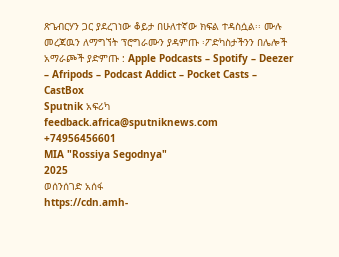ጽጌብርሃን ጋር ያደረገነው ቆይታ በሁለተኛው ክፍል ተዳስሷል፡፡ ሙሉ መረጃዉን ለማግኘት ፕሮግራሙን ያዳምጡ ፡ፖድካስታችንን በሌሎች አማራጮች ያድምጡ : Apple Podcasts – Spotify – Deezer – Afripods – Podcast Addict – Pocket Casts – CastBox
Sputnik አፍሪካ
feedback.africa@sputniknews.com
+74956456601
MIA "Rossiya Segodnya"
2025
ወሰንሰገድ አሰፋ
https://cdn.amh-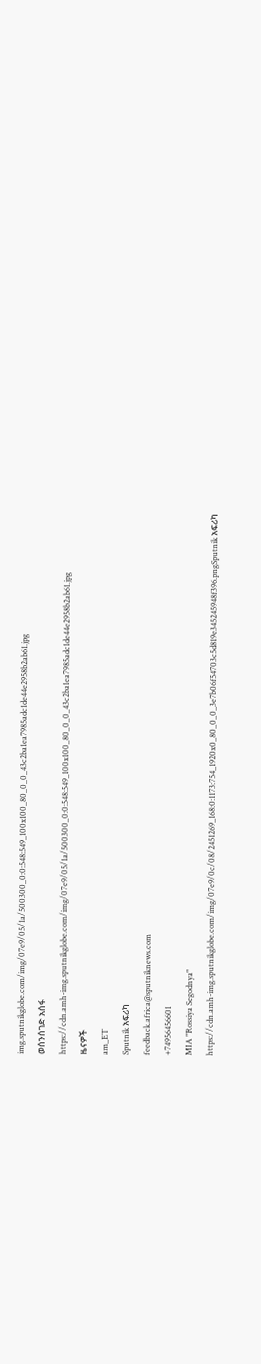img.sputnikglobe.com/img/07e9/05/1a/500300_0:0:548:549_100x100_80_0_0_43c2ba1ea7985adc1de44e2958b2ab61.jpg
ወሰንሰገድ አሰፋ
https://cdn.amh-img.sputnikglobe.com/img/07e9/05/1a/500300_0:0:548:549_100x100_80_0_0_43c2ba1ea7985adc1de44e2958b2ab61.jpg
ዜናዎች
am_ET
Sputnik አፍሪካ
feedback.africa@sputniknews.com
+74956456601
MIA "Rossiya Segodnya"
https://cdn.amh-img.sputnikglobe.com/img/07e9/0c/08/2451269_168:0:1173:754_1920x0_80_0_0_3e7b06f54703c5d819e345245948f396.pngSputnik አፍሪካ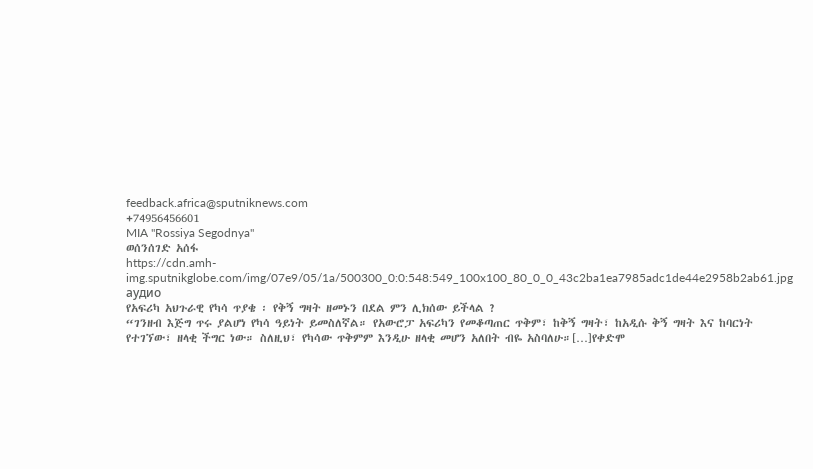feedback.africa@sputniknews.com
+74956456601
MIA "Rossiya Segodnya"
ወሰንሰገድ አሰፋ
https://cdn.amh-img.sputnikglobe.com/img/07e9/05/1a/500300_0:0:548:549_100x100_80_0_0_43c2ba1ea7985adc1de44e2958b2ab61.jpg
аудио
የአፍሪካ አህጉራዊ የካሳ ጥያቄ ፡ የቅኝ ግዛት ዘመኑን በደል ምን ሊክሰው ይችላል ?
“ገንዘብ እጅግ ጥሩ ያልሆነ የካሳ ዓይነት ይመስለኛል። የአውሮፓ አፍሪካን የመቆጣጠር ጥቅም፣ ከቅኝ ግዛት፣ ከአዲሱ ቅኝ ግዛት እና ከባርነት የተገኘው፣ ዘላቂ ችግር ነው። ስለዚህ፣ የካሳው ጥቅምም እንዲሁ ዘላቂ መሆን አለበት ብዬ አስባለሁ።[…]የቀድሞ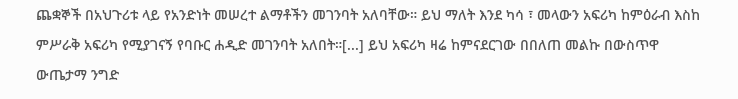ጨቋኞች በአህጉሪቱ ላይ የአንድነት መሠረተ ልማቶችን መገንባት አለባቸው። ይህ ማለት እንደ ካሳ ፣ መላውን አፍሪካ ከምዕራብ እስከ ምሥራቅ አፍሪካ የሚያገናኝ የባቡር ሐዲድ መገንባት አለበት።[...] ይህ አፍሪካ ዛሬ ከምናደርገው በበለጠ መልኩ በውስጥዋ ውጤታማ ንግድ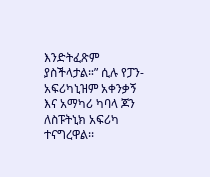እንድትፈጽም ያስችላታል።” ሲሉ የፓን-አፍሪካኒዝም አቀንቃኝ እና አማካሪ ካባላ ጆን ለስፑትኒክ አፍሪካ ተናግረዋል፡፡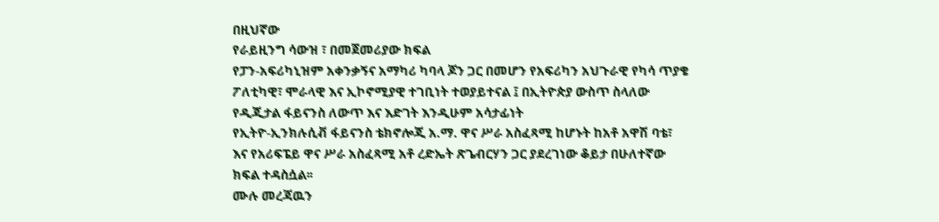በዚህኛው
የራይዚንግ ሳውዝ ፣ በመጀመሪያው ክፍል
የፓን-አፍሪካኒዝም አቀንቃኝና አማካሪ ካባላ ጆን ጋር በመሆን የአፍሪካን አህጉራዊ የካሳ ጥያቄ ፖለቲካዊ፣ ሞራላዊ እና ኢኮኖሚያዊ ተገቢነት ተወያይተናል ፤ በኢትዮጵያ ውስጥ ስላለው የዲጂታል ፋይናንስ ለውጥ እና እድገት እንዲሁም አሳታፊነት
የኢትዮ-ኢንክሉሲቭ ፋይናንስ ቴክኖሎጂ አ.ማ. ዋና ሥራ አስፈጻሚ ከሆኑት ከአቶ አዋሽ ባቴ፣ እና የአሪፍፔይ ዋና ሥራ አስፈጻሚ አቶ ረድኤት ጽጌብርሃን ጋር ያደረገነው ቆይታ በሁለተኛው ክፍል ተዳስሷል፡፡
ሙሉ መረጃዉን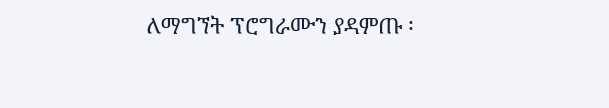ለማግኘት ፕሮግራሙን ያዳምጡ ፡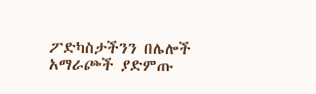ፖድካስታችንን በሌሎች አማራጮች ያድምጡ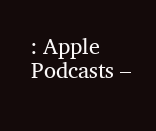: Apple Podcasts –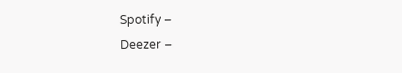Spotify –
Deezer –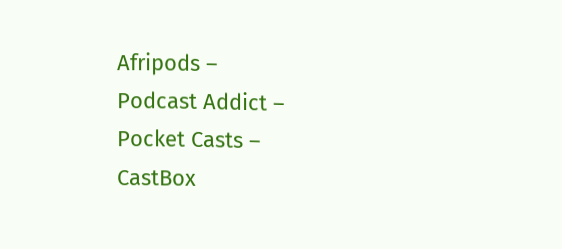Afripods –
Podcast Addict –
Pocket Casts –
CastBox